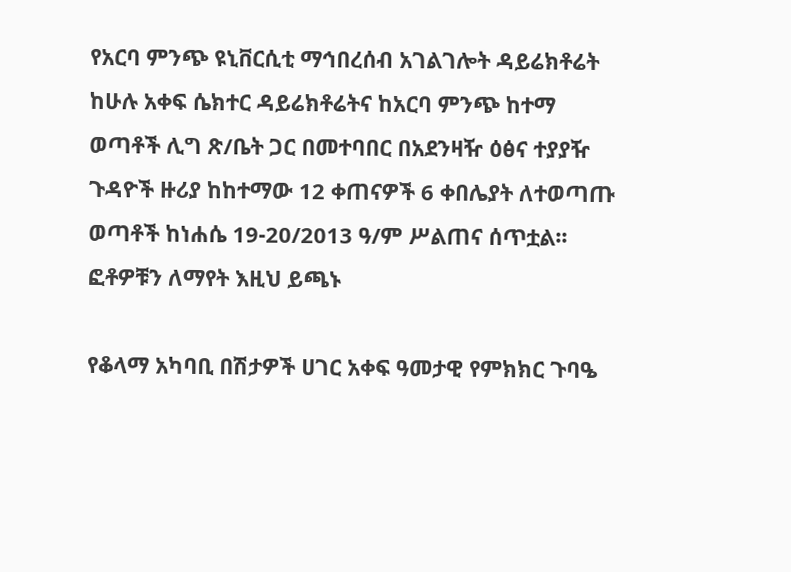የአርባ ምንጭ ዩኒቨርሲቲ ማኅበረሰብ አገልገሎት ዳይሬክቶሬት ከሁሉ አቀፍ ሴክተር ዳይሬክቶሬትና ከአርባ ምንጭ ከተማ ወጣቶች ሊግ ጽ/ቤት ጋር በመተባበር በአደንዛዥ ዕፅና ተያያዥ ጉዳዮች ዙሪያ ከከተማው 12 ቀጠናዎች 6 ቀበሌያት ለተወጣጡ ወጣቶች ከነሐሴ 19-20/2013 ዓ/ም ሥልጠና ሰጥቷል፡፡  ፎቶዎቹን ለማየት እዚህ ይጫኑ

የቆላማ አካባቢ በሽታዎች ሀገር አቀፍ ዓመታዊ የምክክር ጉባዔ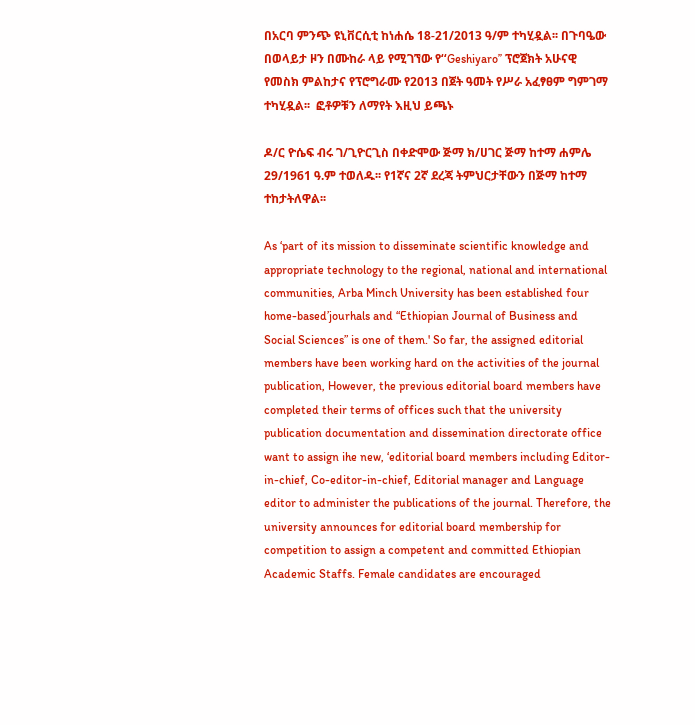በአርባ ምንጭ ዩኒቨርሲቲ ከነሐሴ 18-21/2013 ዓ/ም ተካሂዷል፡፡ በጉባዔው በወላይታ ዞን በሙከራ ላይ የሚገኘው የʻʻGeshiyaroʼʼ ፕሮጀክት አሁናዊ የመስክ ምልከታና የፕሮግራሙ የ2013 በጀት ዓመት የሥራ አፈፃፀም ግምገማ ተካሂዷል፡፡  ፎቶዎቹን ለማየት እዚህ ይጫኑ

ዶ/ር ዮሴፍ ብሩ ገ/ጊዮርጊስ በቀድሞው ጅማ ክ/ሀገር ጅማ ከተማ ሐምሌ 29/1961 ዓ.ም ተወለዱ፡፡ የ1ኛና 2ኛ ደረጃ ትምህርታቸውን በጅማ ከተማ ተከታትለዋል፡፡

As ‘part of its mission to disseminate scientific knowledge and appropriate technology to the regional, national and international communities, Arba Minch University has been established four home-based’jourhals and “Ethiopian Journal of Business and Social Sciences” is one of them.' So far, the assigned editorial members have been working hard on the activities of the journal publication, However, the previous editorial board members have completed their terms of offices such that the university publication documentation and dissemination directorate office want to assign ihe new, ‘editorial board members including Editor-in-chief, Co-editor-in-chief, Editorial manager and Language editor to administer the publications of the journal. Therefore, the university announces for editorial board membership for competition to assign a competent and committed Ethiopian Academic Staffs. Female candidates are encouraged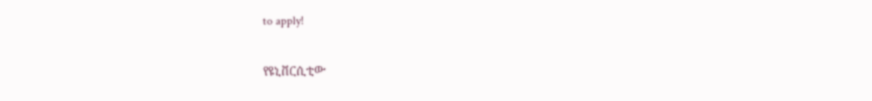to apply!

የዩኒቨርሲቲው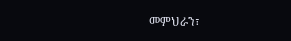መምህራን፣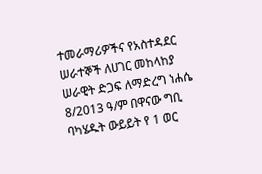ተመራማሪዎችና የአስተዳደር ሠራተኞች ለሀገር መከላከያ ሠራዊት ድጋፍ ለማድረግ ነሐሴ 8/2013 ዓ/ም በዋናው ግቢ ባካሄዱት ውይይት የ 1 ወር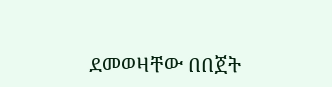ደመወዛቸው በበጀት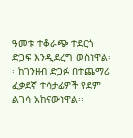ዓመቱ ተቆራጭ ተደርጎ ድጋፍ እንዲደረግ ወስነዋል፡፡ ከገንዘብ ድጋፉ በተጨማሪ ፈቃደኛ ተሳታፊዎች የደም ልገሳ አከናውነዋል፡፡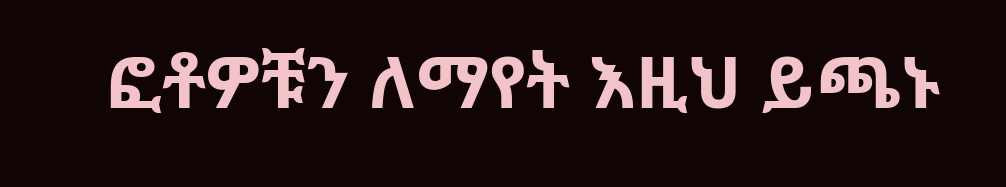ፎቶዎቹን ለማየት እዚህ ይጫኑ